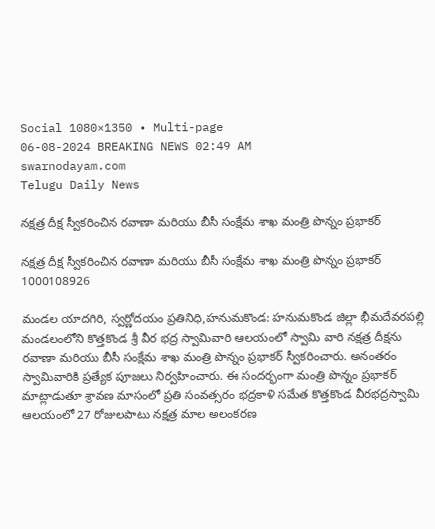Social 1080×1350 • Multi-page
06-08-2024 BREAKING NEWS 02:49 AM
swarnodayam.com
Telugu Daily News

నక్షత్ర దీక్ష స్వీకరించిన రవాణా మరియు బీసీ సంక్షేమ శాఖ మంత్రి పొన్నం ప్రభాకర్

నక్షత్ర దీక్ష స్వీకరించిన రవాణా మరియు బీసీ సంక్షేమ శాఖ మంత్రి పొన్నం ప్రభాకర్
1000108926

మండల యాదగిరి, స్వర్ణోదయం ప్రతినిధి,హనుమకొండ: హనుమకొండ జిల్లా భీమదేవరపల్లి మండలంలోని కొత్తకొండ శ్రీ వీర భద్ర స్వామివారి ఆలయంలో స్వామి వారి నక్షత్ర దీక్షను రవాణా మరియు బీసీ సంక్షేమ శాఖ మంత్రి పొన్నం ప్రభాకర్ స్వీకరించారు. అనంతరం స్వామివారికి ప్రత్యేక పూజలు నిర్వహించారు. ఈ సందర్భంగా మంత్రి పొన్నం ప్రభాకర్ మాట్లాడుతూ శ్రావణ మాసంలో ప్రతి సంవత్సరం భద్రకాళి సమేత కొత్తకొండ వీరభద్రస్వామి ఆలయంలో 27 రోజులపాటు నక్షత్ర మాల అలంకరణ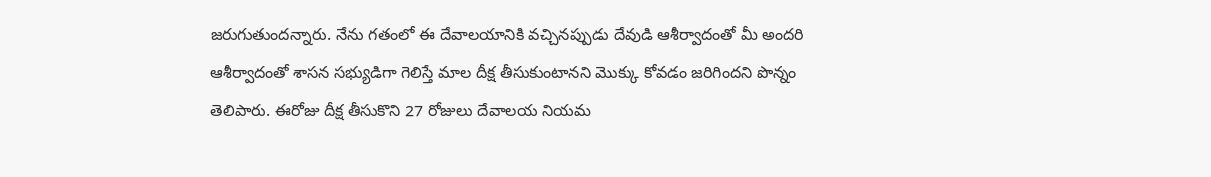జరుగుతుందన్నారు. నేను గతంలో ఈ దేవాలయానికి వచ్చినప్పుడు దేవుడి ఆశీర్వాదంతో మీ అందరి ఆశీర్వాదంతో శాసన సభ్యుడిగా గెలిస్తే మాల దీక్ష తీసుకుంటానని మొక్కు కోవడం జరిగిందని పొన్నం తెలిపారు. ఈరోజు దీక్ష తీసుకొని 27 రోజులు దేవాలయ నియమ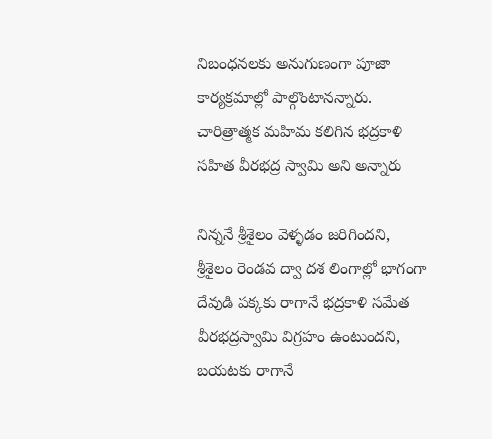నిబంధనలకు అనుగుణంగా పూజా కార్యక్రమాల్లో పాల్గొంటానన్నారు. చారిత్రాత్మక మహిమ కలిగిన భద్రకాళి సహిత వీరభద్ర స్వామి అని అన్నారు

నిన్ననే శ్రీశైలం వెళ్ళడం జరిగిందని, శ్రీశైలం రెండవ ద్వా దశ లింగాల్లో భాగంగా దేవుడి పక్కకు రాగానే భద్రకాళి సమేత వీరభద్రస్వామి విగ్రహం ఉంటుందని, బయటకు రాగానే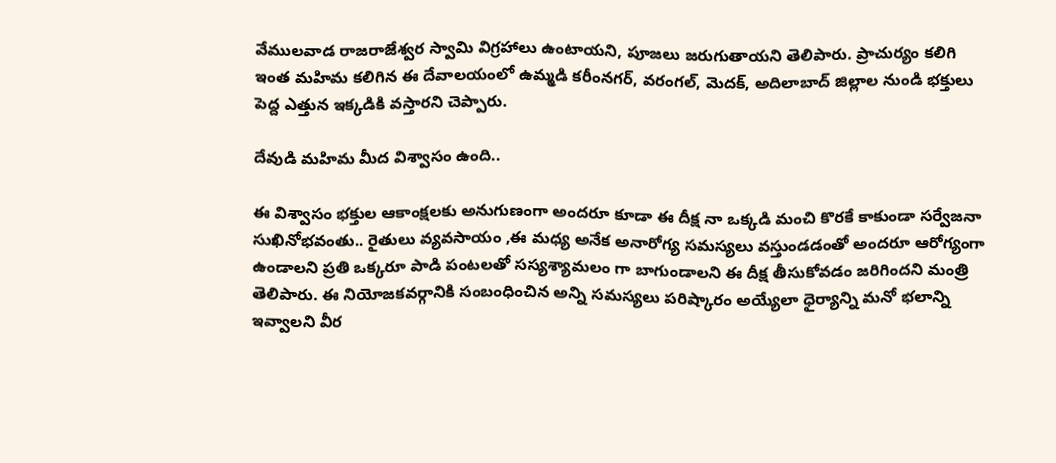వేములవాడ రాజరాజేశ్వర స్వామి విగ్రహాలు ఉంటాయని, పూజలు జరుగుతాయని తెలిపారు. ప్రాచుర్యం కలిగి ఇంత మహిమ కలిగిన ఈ దేవాలయంలో ఉమ్మడి కరీంనగర్, వరంగల్, మెదక్, అదిలాబాద్ జిల్లాల నుండి భక్తులు పెద్ద ఎత్తున ఇక్కడికి వస్తారని చెప్పారు.

దేవుడి మహిమ మీద విశ్వాసం ఉంది..

ఈ విశ్వాసం భక్తుల ఆకాంక్షలకు అనుగుణంగా అందరూ కూడా ఈ దీక్ష నా ఒక్కడి మంచి కొరకే కాకుండా సర్వేజనా సుఖినోభవంతు.. రైతులు వ్యవసాయం ,ఈ మధ్య అనేక అనారోగ్య సమస్యలు వస్తుండడంతో అందరూ ఆరోగ్యంగా ఉండాలని ప్రతి ఒక్కరూ పాడి పంటలతో సస్యశ్యామలం గా బాగుండాలని ఈ దీక్ష తీసుకోవడం జరిగిందని మంత్రి తెలిపారు. ఈ నియోజకవర్గానికి సంబంధించిన అన్ని సమస్యలు పరిష్కారం అయ్యేలా ధైర్యాన్ని మనో భలాన్ని ఇవ్వాలని వీర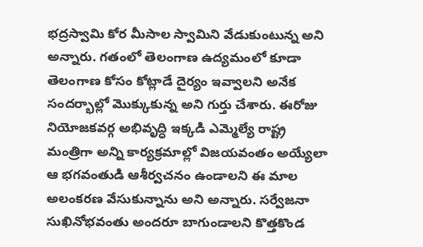భద్రస్వామి కోర మీసాల స్వామిని వేడుకుంటున్న అని అన్నారు. గతంలో తెలంగాణ ఉద్యమంలో కూడా తెలంగాణ కోసం కోట్లాడే దైర్యం ఇవ్వాలని అనేక సందర్భాల్లో మొక్కుకున్న అని గుర్తు చేశారు. ఈరోజు నియోజకవర్గ అభివృద్ధి ఇక్కడి ఎమ్మెల్యే రాష్ట్ర మంత్రిగా అన్ని కార్యక్రమాల్లో విజయవంతం అయ్యేలా ఆ భగవంతుడి ఆశీర్వచనం ఉండాలని ఈ మాల అలంకరణ వేసుకున్నాను అని అన్నారు. సర్వేజనా సుఖినోభవంతు అందరూ బాగుండాలని కొత్తకొండ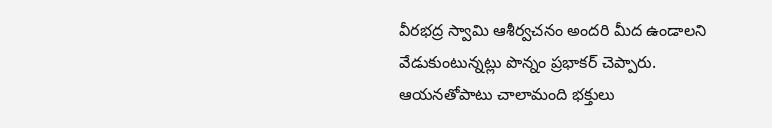వీరభద్ర స్వామి ఆశీర్వచనం అందరి మీద ఉండాలని వేడుకుంటున్నట్లు పొన్నం ప్రభాకర్ చెప్పారు. ఆయనతోపాటు చాలామంది భక్తులు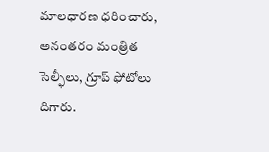మాలధారణ ధరించారు, అనంతరం మంత్రిత సెల్ఫీలు, గ్రూప్ ఫోటోలు దిగారు.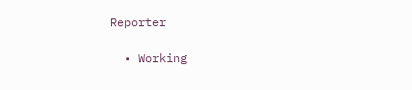Reporter

  • Working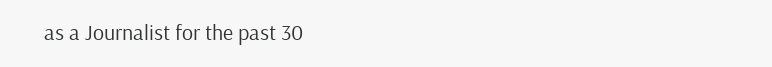as a Journalist for the past 30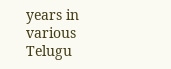years in various Telugu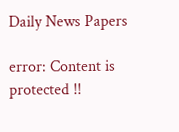Daily News Papers

error: Content is protected !!